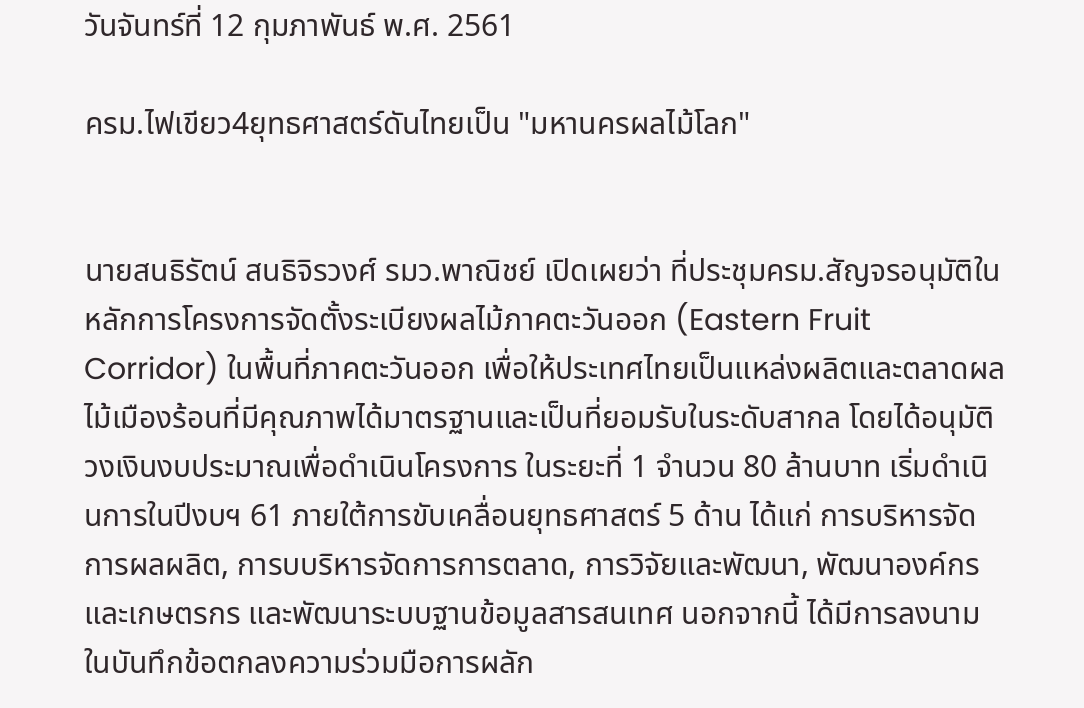วันจันทร์ที่ 12 กุมภาพันธ์ พ.ศ. 2561

ครม.ไฟเขียว4ยุทธศาสตร์ดันไทยเป็น "มหานครผลไม้โลก"


นายสนธิรัตน์ สนธิจิรวงศ์ รมว.พาณิชย์ เปิดเผยว่า ที่ประชุมครม.สัญจรอนุมัติในหลักการโครงการจัดตั้งระเบียงผลไม้ภาคตะวันออก (Eastern Fruit Corridor) ในพื้นที่ภาคตะวันออก เพื่อให้ประเทศไทยเป็นแหล่งผลิตและตลาดผลไม้เมืองร้อนที่มีคุณภาพได้มาตรฐานและเป็นที่ยอมรับในระดับสากล โดยได้อนุมัติวงเงินงบประมาณเพื่อดำเนินโครงการ ในระยะที่ 1 จำนวน 80 ล้านบาท เริ่มดำเนินการในปีงบฯ 61 ภายใต้การขับเคลื่อนยุทธศาสตร์ 5 ด้าน ได้แก่ การบริหารจัดการผลผลิต, การบบริหารจัดการการตลาด, การวิจัยและพัฒนา, พัฒนาองค์กรและเกษตรกร และพัฒนาระบบฐานข้อมูลสารสนเทศ นอกจากนี้ ได้มีการลงนามในบันทึกข้อตกลงความร่วมมือการผลัก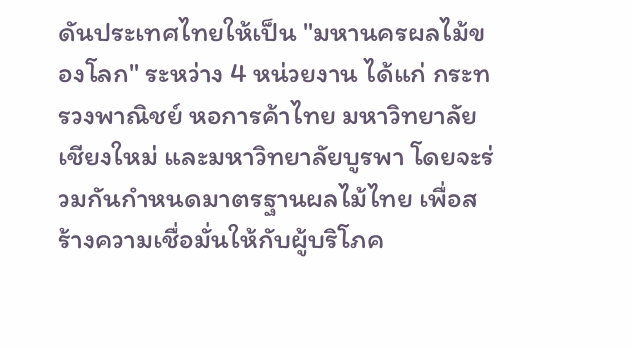ดันประเทศไทยให้เป็น "มหานครผลไม้ของโลก" ระหว่าง 4 หน่วยงาน ได้แก่ กระทรวงพาณิชย์ หอการค้าไทย มหาวิทยาลัยเชียงใหม่ และมหาวิทยาลัยบูรพา โดยจะร่วมกันกำหนดมาตรฐานผลไม้ไทย เพื่อสร้างความเชื่อมั่นให้กับผู้บริโภค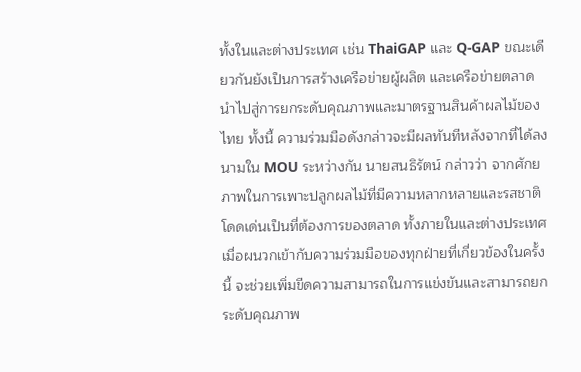ทั้งในและต่างประเทศ เช่น ThaiGAP และ Q-GAP ขณะเดียวกันยังเป็นการสร้างเครือข่ายผู้ผลิต และเครือข่ายตลาด นำไปสู่การยกระดับคุณภาพและมาตรฐานสินค้าผลไม้ของไทย ทั้งนี้ ความร่วมมือดังกล่าวจะมีผลทันทีหลังจากที่ได้ลงนามใน MOU ระหว่างกัน นายสนธิรัตน์ กล่าวว่า จากศักยภาพในการเพาะปลูกผลไม้ที่มีความหลากหลายและรสชาติโดดเด่นเป็นที่ต้องการของตลาด ทั้งภายในและต่างประเทศ เมื่อผนวกเข้ากับความร่วมมือของทุกฝ่ายที่เกี่ยวข้องในครั้งนี้ จะช่วยเพิ่มขีดความสามารถในการแข่งขันและสามารถยกระดับคุณภาพ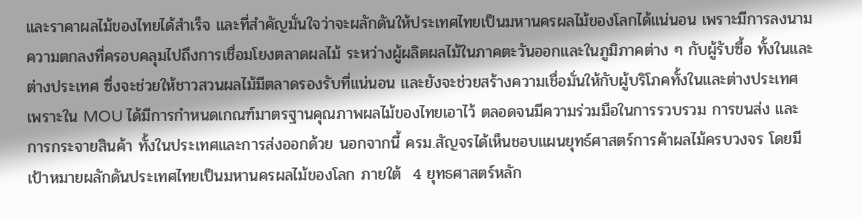และราคาผลไม้ของไทยได้สำเร็จ และที่สำคัญมั่นใจว่าจะผลักดันให้ประเทศไทยเป็นมหานครผลไม้ของโลกได้แน่นอน เพราะมีการลงนามความตกลงที่ครอบคลุมไปถึงการเชื่อมโยงตลาดผลไม้ ระหว่างผู้ผลิตผลไม้ในภาคตะวันออกและในภูมิภาคต่าง ๆ กับผู้รับซื้อ ทั้งในและต่างประเทศ ซึ่งจะช่วยให้ชาวสวนผลไม้มีตลาดรองรับที่แน่นอน และยังจะช่วยสร้างความเชื่อมั่นให้กับผู้บริโภคทั้งในและต่างประเทศ เพราะใน MOU ได้มีการกำหนดเกณฑ์มาตรฐานคุณภาพผลไม้ของไทยเอาไว้ ตลอดจนมีความร่วมมือในการรวบรวม การขนส่ง และการกระจายสินค้า ทั้งในประเทศและการส่งออกด้วย นอกจากนี้ ครม.สัญจรได้เห็นชอบแผนยุทธ์ศาสตร์การค้าผลไม้ครบวงจร โดยมีเป้าหมายผลักดันประเทศไทยเป็นมหานครผลไม้ของโลก ภายใต้  4 ยุทธศาสตร์หลัก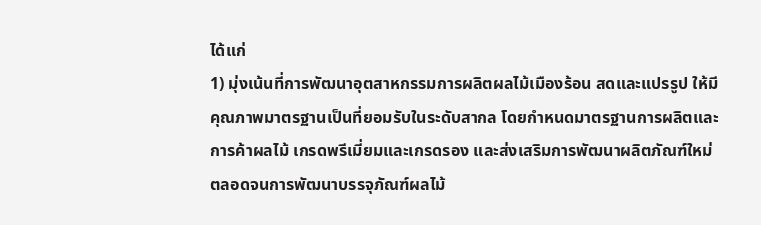ได้แก่
1) มุ่งเน้นที่การพัฒนาอุตสาหกรรมการผลิตผลไม้เมืองร้อน สดและแปรรูป ให้มีคุณภาพมาตรฐานเป็นที่ยอมรับในระดับสากล โดยกำหนดมาตรฐานการผลิตและการค้าผลไม้ เกรดพรีเมี่ยมและเกรดรอง และส่งเสริมการพัฒนาผลิตภัณฑ์ใหม่ตลอดจนการพัฒนาบรรจุภัณฑ์ผลไม้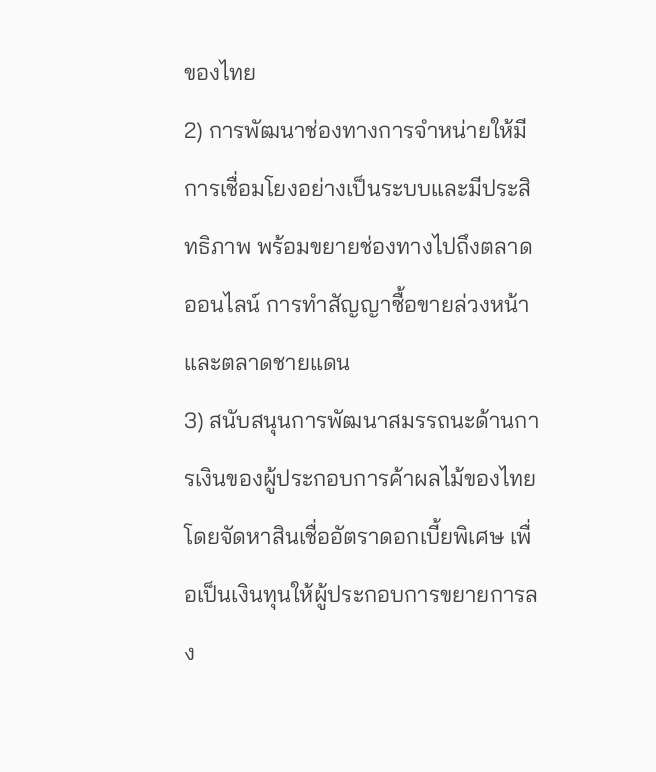ของไทย
2) การพัฒนาช่องทางการจำหน่ายให้มีการเชื่อมโยงอย่างเป็นระบบและมีประสิทธิภาพ พร้อมขยายช่องทางไปถึงตลาดออนไลน์ การทำสัญญาซื้อขายล่วงหน้า และตลาดชายแดน
3) สนับสนุนการพัฒนาสมรรถนะด้านการเงินของผู้ประกอบการค้าผลไม้ของไทย โดยจัดหาสินเชื่ออัตราดอกเบี้ยพิเศษ เพื่อเป็นเงินทุนให้ผู้ประกอบการขยายการลง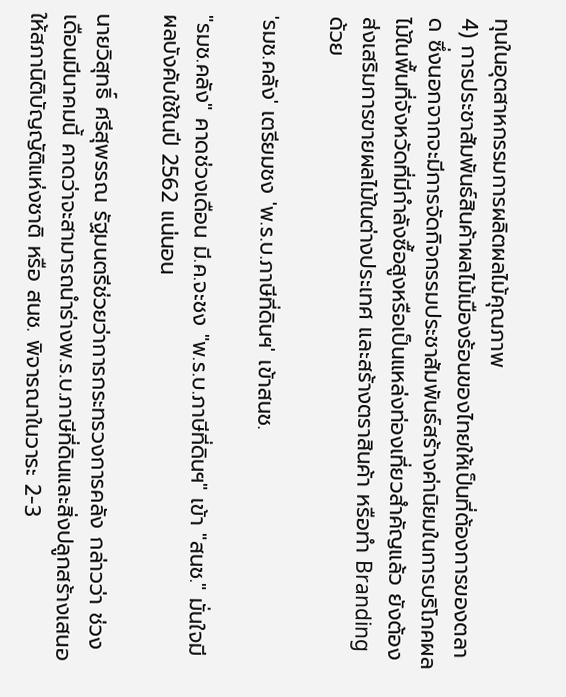ทุนในอุตสาหกรรมการผลิตผลไม้คุณภาพ
4) การประชาสัมพันธ์สินค้าผลไม้เมืองร้อนของไทยให้เป็นที่ต้องการของตลาด ซึ่งนอกจากจะมีการจัดกิจกรรมประชาสัมพันธ์สร้างค่านิยมในการบริโภคผลไม้ในพื้นที่จังหวัดที่มีกำลังซื้อสูงหรือเป็นแหล่งท่องเที่ยวสำคัญแล้ว ยังต้องส่งเสริมการขายผลไม้ในต่างประเทศ และสร้างตราสินค้า หรือทำ Branding ด้วย

'รมช.คลัง' เตรียมชง 'พ.ร.บ.ภาษีที่ดินฯ' เข้าสนช.

"รมช.คลัง" คาดช่วงเดือน มี.ค.จะชง "พ.ร.บ.ภาษีที่ดินฯ" เข้า "สนช." มั่นใจมีผลบังคับใช้ในปี 2562 แน่นอน

นายวิสุทธิ์ ศรีสุพรรณ รัฐมนตรีช่วยว่าการกระทรวงการคลัง กล่าวว่า ช่วงเดือนมีนาคมนี้ คาดว่าจะสามารถนำร่างพ.ร.บ.ภาษีที่ดินและสิ่งปลูกสร้างเสนอให้สภานิติบัญญัติแห่งชาติ หรือ สนช. พิจารณาในวาระ 2-3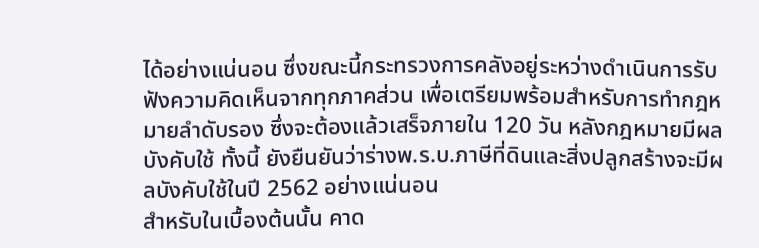ได้อย่างแน่นอน ซึ่งขณะนี้กระทรวงการคลังอยู่ระหว่างดำเนินการรับฟังความคิดเห็นจากทุกภาคส่วน เพื่อเตรียมพร้อมสำหรับการทำกฎหมายลำดับรอง ซึ่งจะต้องแล้วเสร็จภายใน 120 วัน หลังกฎหมายมีผลบังคับใช้ ทั้งนี้ ยังยืนยันว่าร่างพ.ร.บ.ภาษีที่ดินและสิ่งปลูกสร้างจะมีผลบังคับใช้ในปี 2562 อย่างแน่นอน
สำหรับในเบื้องต้นนั้น คาด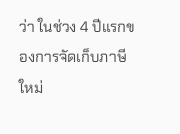ว่า ในช่วง 4 ปีแรกของการจัดเก็บภาษีใหม่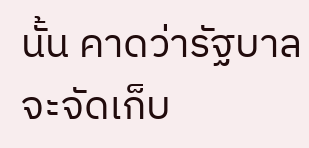นั้น คาดว่ารัฐบาลจะจัดเก็บ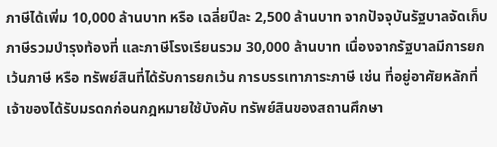ภาษีได้เพิ่ม 10,000 ล้านบาท หรือ เฉลี่ยปีละ 2,500 ล้านบาท จากปัจจุบันรัฐบาลจัดเก็บภาษีรวมบำรุงท้องที่ และภาษีโรงเรียนรวม 30,000 ล้านบาท เนื่องจากรัฐบาลมีการยกเว้นภาษี หรือ ทรัพย์สินที่ได้รับการยกเว้น การบรรเทาภาระภาษี เช่น ที่อยู่อาศัยหลักที่เจ้าของได้รับมรดกก่อนกฎหมายใช้บังคับ ทรัพย์สินของสถานศึกษา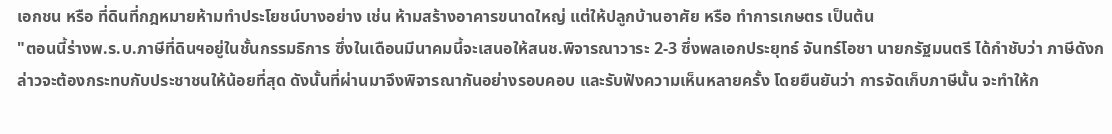เอกชน หรือ ที่ดินที่กฎหมายห้ามทำประโยชน์บางอย่าง เช่น ห้ามสร้างอาคารขนาดใหญ่ แต่ให้ปลูกบ้านอาศัย หรือ ทำการเกษตร เป็นต้น
"ตอนนี้ร่างพ.ร.บ.ภาษีที่ดินฯอยู่ในชั้นกรรมธิการ ซึ่งในเดือนมีนาคมนี้จะเสนอให้สนช.พิจารณาวาระ 2-3 ซึ่งพลเอกประยุทธ์ จันทร์โอชา นายกรัฐมนตรี ได้กำชับว่า ภาษีดังกล่าวจะต้องกระทบกับประชาชนให้น้อยที่สุด ดังนั้นที่ผ่านมาจึงพิจารณากันอย่างรอบคอบ และรับฟังความเห็นหลายครั้ง โดยยืนยันว่า การจัดเก็บภาษีนั้น จะทำให้ก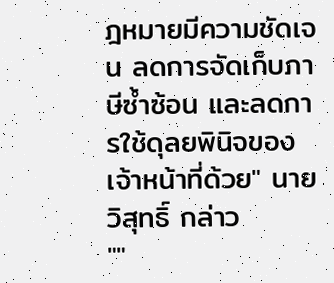ฎหมายมีความชัดเจน ลดการจัดเก็บภาษีซ้ำซ้อน และลดการใช้ดุลยพินิจของเจ้าหน้าที่ด้วย" นายวิสุทธิ์ กล่าว
""